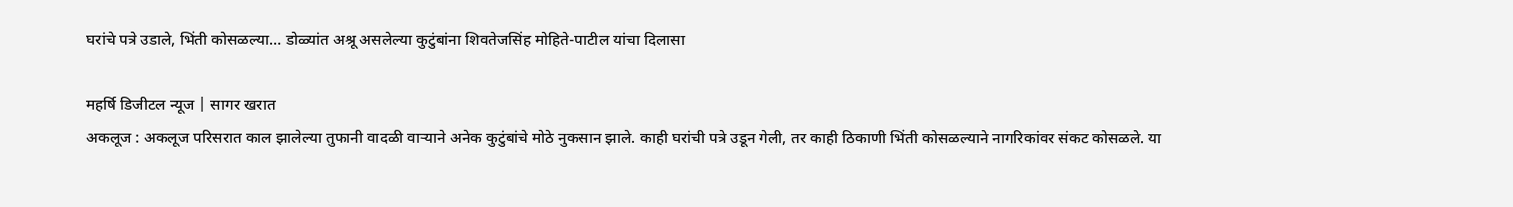घरांचे पत्रे उडाले, भिंती कोसळल्या… डोळ्यांत अश्रू असलेल्या कुटुंबांना शिवतेजसिंह मोहिते-पाटील यांचा दिलासा

महर्षि डिजीटल न्यूज | सागर खरात
अकलूज : अकलूज परिसरात काल झालेल्या तुफानी वादळी वाऱ्याने अनेक कुटुंबांचे मोठे नुकसान झाले. काही घरांची पत्रे उडून गेली, तर काही ठिकाणी भिंती कोसळल्याने नागरिकांवर संकट कोसळले. या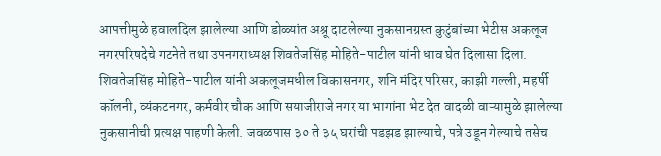आपत्तीमुळे हवालदिल झालेल्या आणि डोळ्यांत अश्रू दाटलेल्या नुकसानग्रस्त कुटुंबांच्या भेटीस अकलूज नगरपरिषदेचे गटनेते तथा उपनगराध्यक्ष शिवतेजसिंह मोहिते-पाटील यांनी धाव घेत दिलासा दिला.
शिवतेजसिंह मोहिते-पाटील यांनी अकलूजमधील विकासनगर, शनि मंदिर परिसर, काझी गल्ली, महर्षी कॉलनी, व्यंकटनगर, कर्मवीर चौक आणि सयाजीराजे नगर या भागांना भेट देत वादळी वाऱ्यामुळे झालेल्या नुकसानीची प्रत्यक्ष पाहणी केली. जवळपास ३० ते ३५ घरांची पडझड झाल्याचे, पत्रे उडून गेल्याचे तसेच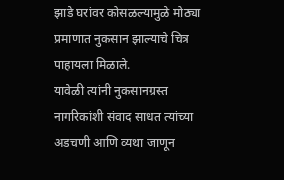झाडे घरांवर कोसळल्यामुळे मोठ्या प्रमाणात नुकसान झाल्याचे चित्र पाहायला मिळाले.
यावेळी त्यांनी नुकसानग्रस्त नागरिकांशी संवाद साधत त्यांच्या अडचणी आणि व्यथा जाणून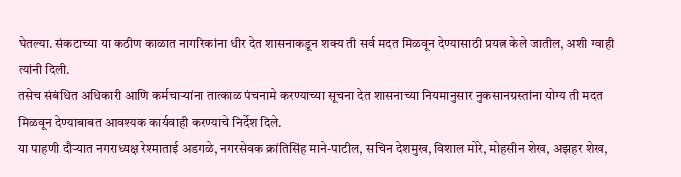घेतल्या. संकटाच्या या कठीण काळात नागरिकांना धीर देत शासनाकडून शक्य ती सर्व मदत मिळवून देण्यासाठी प्रयत्न केले जातील, अशी ग्वाही त्यांनी दिली.
तसेच संबंधित अधिकारी आणि कर्मचाऱ्यांना तात्काळ पंचनामे करण्याच्या सूचना देत शासनाच्या नियमानुसार नुकसानग्रस्तांना योग्य ती मदत मिळवून देण्याबाबत आवश्यक कार्यवाही करण्याचे निर्देश दिले.
या पाहणी दौऱ्यात नगराध्यक्ष रेश्माताई अडगळे, नगरसेवक क्रांतिसिंह माने-पाटील, सचिन देशमुख, विशाल मोरे, मोहसीन शेख, अझहर शेख,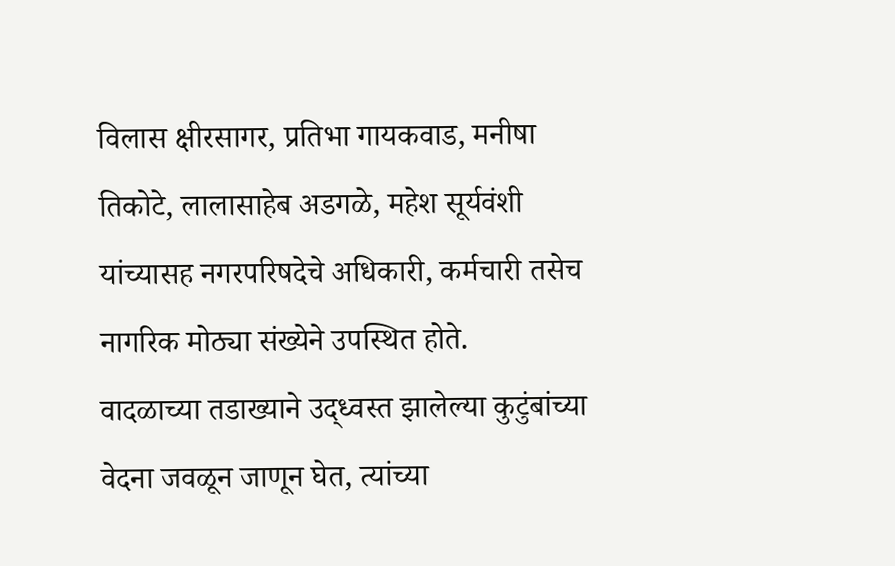विलास क्षीरसागर, प्रतिभा गायकवाड, मनीषा तिकोटे, लालासाहेब अडगळे, महेश सूर्यवंशी यांच्यासह नगरपरिषदेचे अधिकारी, कर्मचारी तसेच नागरिक मोठ्या संख्येने उपस्थित होते.
वादळाच्या तडाख्याने उद्ध्वस्त झालेल्या कुटुंबांच्या वेदना जवळून जाणून घेत, त्यांच्या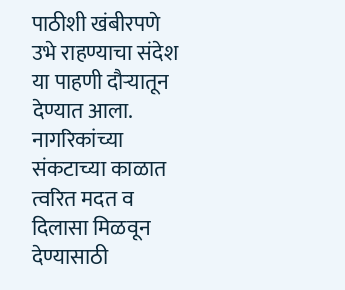पाठीशी खंबीरपणे उभे राहण्याचा संदेश या पाहणी दौऱ्यातून देण्यात आला. नागरिकांच्या संकटाच्या काळात त्वरित मदत व दिलासा मिळवून देण्यासाठी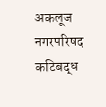अकलूज नगरपरिषद कटिबद्ध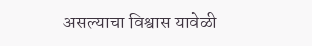असल्याचा विश्वास यावेळी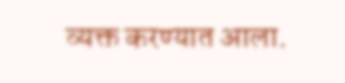व्यक्त करण्यात आला.